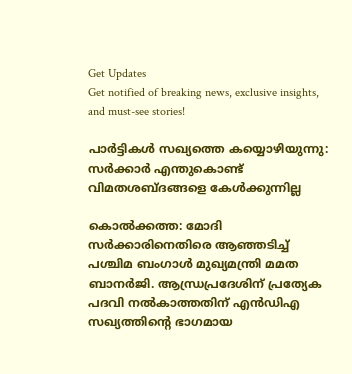Get Updates
Get notified of breaking news, exclusive insights, and must-see stories!

പാര്‍ട്ടികള്‍ സഖ്യത്തെ കയ്യൊഴിയുന്നു: സര്‍ക്കാര്‍ എന്തുകൊണ്ട് വിമതശബ്ദങ്ങളെ കേള്‍ക്കുന്നില്ല

കൊല്‍ക്കത്ത: മോദി സര്‍ക്കാരിനെതിരെ ആഞ്ഞടിച്ച് പശ്ചിമ ബംഗാള്‍ മുഖ്യമന്ത്രി മമത ബാനര്‍ജി. ആന്ധ്രപ്രദേശിന് പ്രത്യേക പദവി നല്‍കാത്തതിന് എന്‍ഡിഎ സഖ്യത്തിന്റെ ഭാഗമായ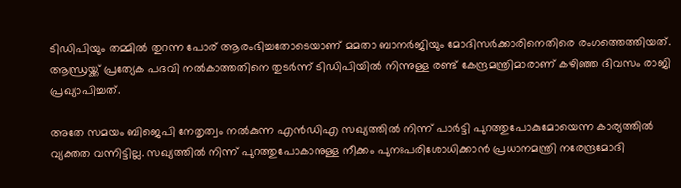ടിഡിപിയും തമ്മില്‍ തുറന്ന പോര് ആരംഭിച്ചതോടെയാണ് മമതാ ബാനര്‍ജിയും മോദിസര്‍ക്കാരിനെതിരെ രംഗത്തെത്തിയത്. ആന്ധ്രയ്ക്ക് പ്രത്യേക പദവി നല്‍കാത്തതിനെ തുടര്‍ന്ന് ടിഡിപിയില്‍ നിന്നുള്ള രണ്ട് കേന്ദ്രമന്ത്രിമാരാണ് കഴിഞ്ഞ ദിവസം രാജി പ്രഖ്യാപിച്ചത്.

അതേ സമയം ബിജെപി നേതൃത്വം നല്‍കുന്ന എന്‍ഡിഎ സഖ്യത്തില്‍ നിന്ന് പാര്‍ട്ടി പുറത്തുപോകുമോയെന്ന കാര്യത്തില്‍ വ്യക്തത വന്നിട്ടില്ല. സഖ്യത്തില്‍ നിന്ന് പുറത്തുപോകാനുള്ള നീക്കം പുനഃപരിശോധിക്കാന്‍ പ്രധാനമന്ത്രി നരേന്ദ്രമോദി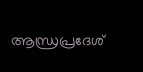ആന്ധ്രപ്രദേശ്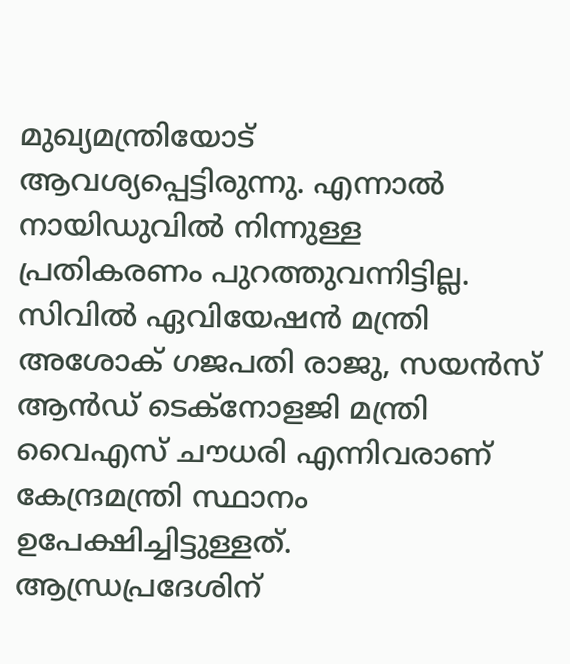മുഖ്യമന്ത്രിയോട് ആവശ്യപ്പെട്ടിരുന്നു. എന്നാല്‍ നായിഡുവില്‍ നിന്നുള്ള പ്രതികരണം പുറത്തുവന്നിട്ടില്ല. സിവില്‍ ഏവിയേഷന്‍ മന്ത്രി അശോക് ഗജപതി രാജു, സയന്‍സ് ആന്‍ഡ് ടെക്നോളജി മന്ത്രി വൈഎസ് ചൗധരി എന്നിവരാണ് കേന്ദ്രമന്ത്രി സ്ഥാനം ഉപേക്ഷിച്ചിട്ടുള്ളത്. ആന്ധ്രപ്രദേശിന്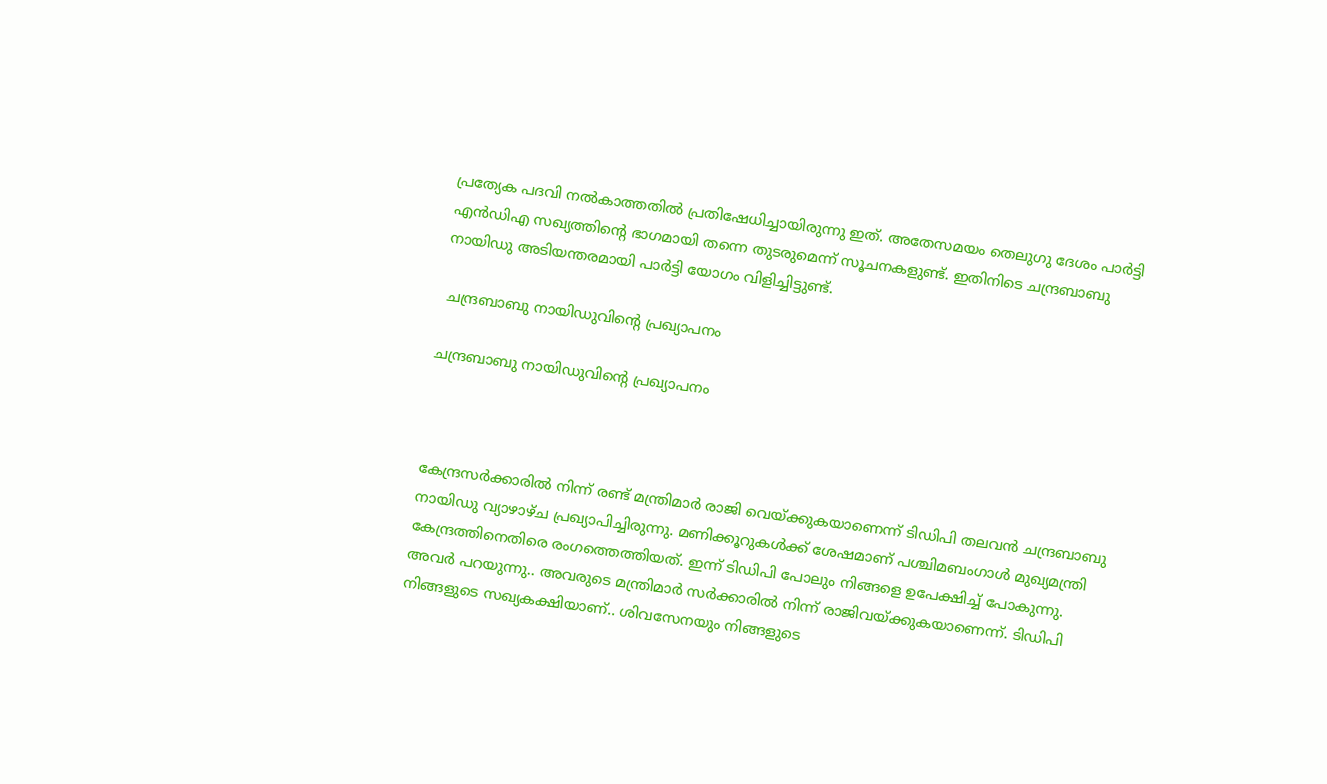പ്രത്യേക പദവി നല്‍കാത്തതില്‍ പ്രതിഷേധിച്ചായിരുന്നു ഇത്. അതേസമയം തെലുഗു ദേശം പാര്‍ട്ടി എന്‍ഡിഎ സഖ്യത്തിന്റെ ഭാഗമായി തന്നെ തുടരുമെന്ന് സൂചനകളുണ്ട്. ഇതിനിടെ ചന്ദ്രബാബു നായിഡു അടിയന്തരമായി പാര്‍ട്ടി യോഗം വിളിച്ചിട്ടുണ്ട്.

 ചന്ദ്രബാബു നായിഡുവിന്റെ പ്രഖ്യാപനം

ചന്ദ്രബാബു നായിഡുവിന്റെ പ്രഖ്യാപനം



കേന്ദ്രസര്‍ക്കാരില്‍ നിന്ന് രണ്ട് മന്ത്രിമാര്‍ രാജി വെയ്ക്കുകയാണെന്ന് ടിഡിപി തലവന്‍ ചന്ദ്രബാബു നായിഡു വ്യാഴാഴ്ച പ്രഖ്യാപിച്ചിരുന്നു. മണിക്കൂറുകള്‍ക്ക് ശേഷമാണ് പശ്ചിമബംഗാള്‍ മുഖ്യമന്ത്രി കേന്ദ്രത്തിനെതിരെ രംഗത്തെത്തിയത്. ഇന്ന് ടിഡിപി പോലും നിങ്ങളെ ഉപേക്ഷിച്ച് പോകുന്നു. അവര്‍ പറയുന്നു.. അവരുടെ മന്ത്രിമാര്‍ സര്‍ക്കാരില്‍ നിന്ന് രാജിവയ്ക്കുകയാണെന്ന്. ടിഡിപി നിങ്ങളുടെ സഖ്യകക്ഷിയാണ്.. ശിവസേനയും നിങ്ങളുടെ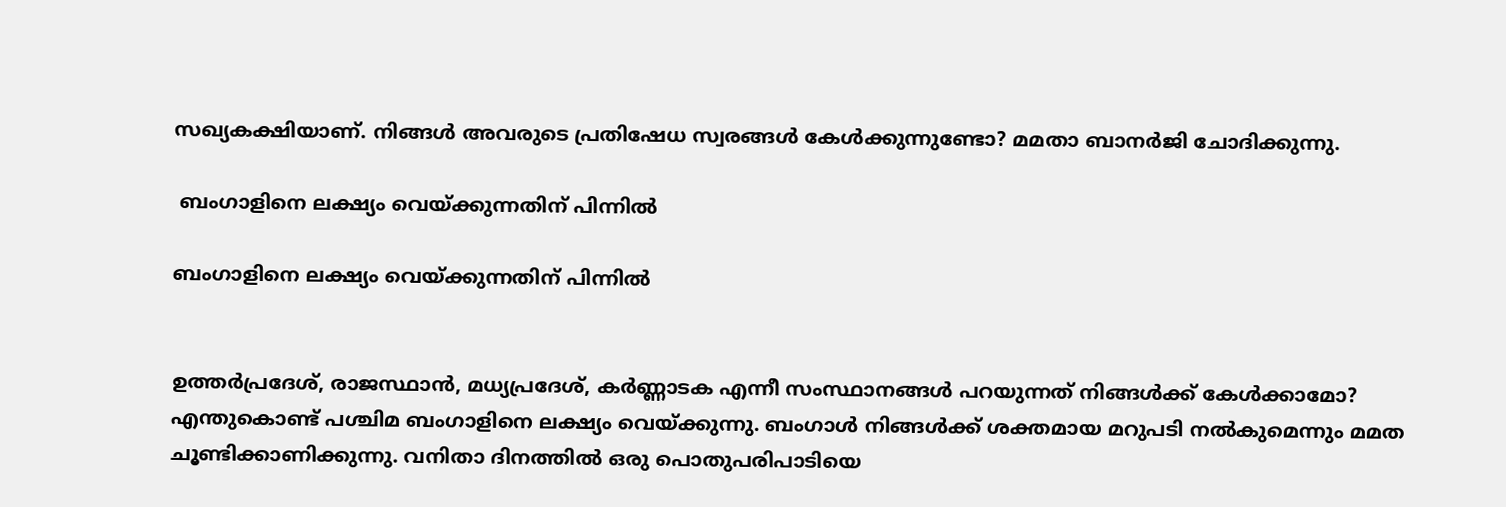സഖ്യകക്ഷിയാണ്. നിങ്ങള്‍ അവരുടെ പ്രതിഷേധ സ്വരങ്ങള്‍ കേള്‍ക്കുന്നുണ്ടോ? മമതാ ബാനര്‍ജി ചോദിക്കുന്നു.

 ബംഗാളിനെ ലക്ഷ്യം വെയ്ക്കുന്നതിന് പിന്നില്‍

ബംഗാളിനെ ലക്ഷ്യം വെയ്ക്കുന്നതിന് പിന്നില്‍


ഉത്തര്‍പ്രദേശ്, രാജസ്ഥാന്‍, മധ്യപ്രദേശ്, കര്‍ണ്ണാടക എന്നീ സംസ്ഥാനങ്ങള്‍ പറയുന്നത് നിങ്ങള്‍ക്ക് കേള്‍ക്കാമോ? എന്തുകൊണ്ട് പശ്ചിമ ബംഗാളിനെ ലക്ഷ്യം വെയ്ക്കുന്നു. ബംഗാള്‍ നിങ്ങള്‍ക്ക് ശക്തമായ മറുപടി നല്‍കുമെന്നും മമത ചൂണ്ടിക്കാണിക്കുന്നു. വനിതാ ദിനത്തില്‍ ഒരു പൊതുപരിപാടിയെ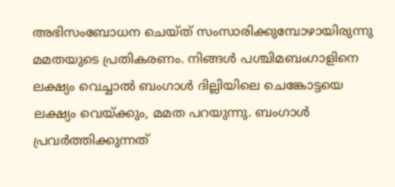അഭിസംബോധന ചെയ്ത് സംസാരിക്കുമ്പോഴായിരുന്നു മമതയുടെ പ്രതികരണം. നിങ്ങള്‍ പശ്ചിമബംഗാളിനെ ലക്ഷ്യം വെച്ചാല്‍ ബംഗാള്‍ ദില്ലിയിലെ ചെങ്കോട്ടയെ ലക്ഷ്യം വെയ്ക്കും, മമത പറയുന്നു. ബംഗാള്‍ പ്രവര്‍ത്തിക്കുന്നത്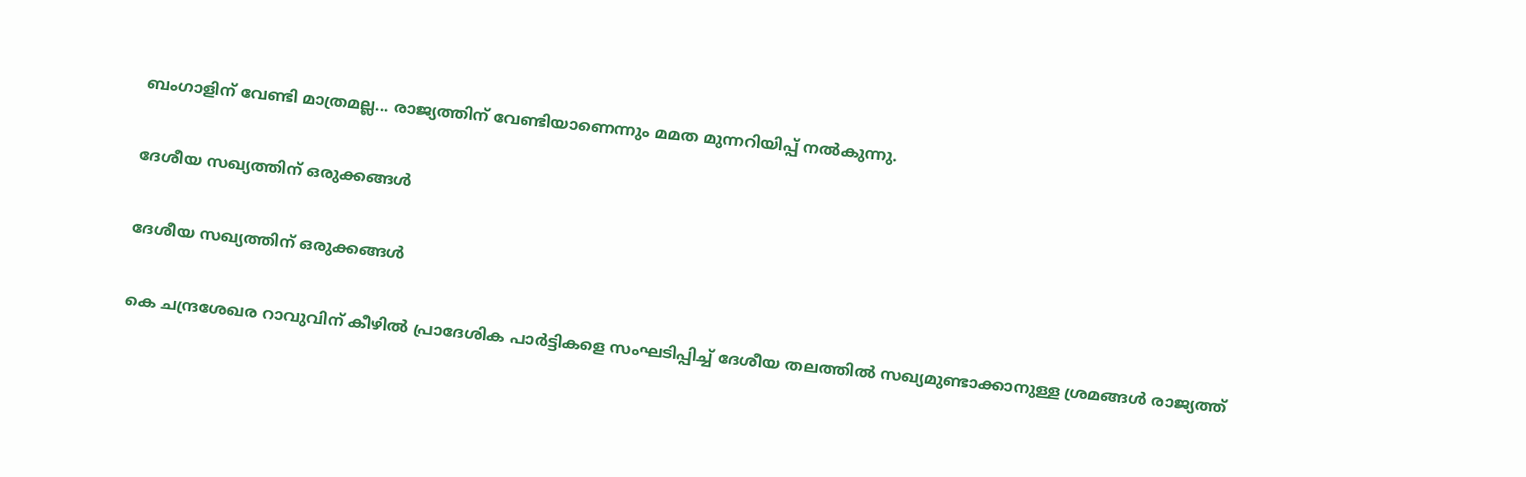ബംഗാളിന് വേണ്ടി മാത്രമല്ല... രാജ്യത്തിന് വേണ്ടിയാണെന്നും മമത മുന്നറിയിപ്പ് നല്‍കുന്നു.

ദേശീയ സഖ്യത്തിന് ഒരുക്കങ്ങള്‍

ദേശീയ സഖ്യത്തിന് ഒരുക്കങ്ങള്‍

കെ ചന്ദ്രശേഖര റാവുവിന് കീഴില്‍ പ്രാദേശിക പാര്‍ട്ടികളെ സംഘടിപ്പിച്ച് ദേശീയ തലത്തില്‍ സഖ്യമുണ്ടാക്കാനുള്ള ശ്രമങ്ങള്‍ രാജ്യത്ത്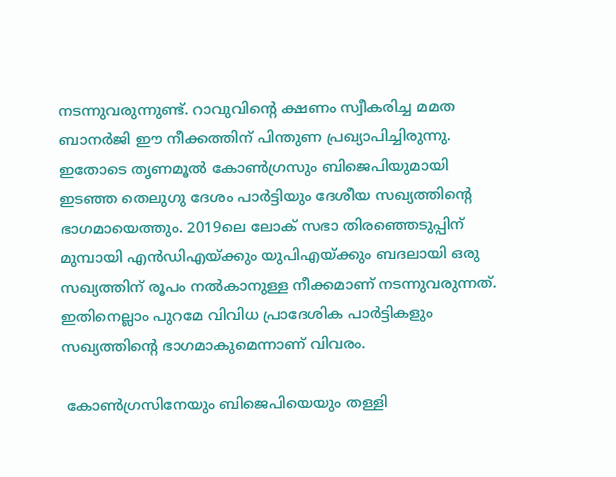നടന്നുവരുന്നുണ്ട്. റാവുവിന്റെ ക്ഷണം സ്വീകരിച്ച മമത ബാനര്‍ജി ഈ നീക്കത്തിന് പിന്തുണ പ്രഖ്യാപിച്ചിരുന്നു. ഇതോടെ തൃണമൂല്‍ കോണ്‍ഗ്രസും ബിജെപിയുമായി ഇട‍ഞ്ഞ തെലുഗു ദേശം പാര്‍ട്ടിയും ദേശീയ സഖ്യത്തിന്റെ ഭാഗമായെത്തും. 2019ലെ ലോക് സഭാ തിരഞ്ഞെടുപ്പിന് മുമ്പായി എന്‍ഡിഎയ്ക്കും യുപിഎയ്ക്കും ബദലായി ഒരു സഖ്യത്തിന് രൂപം നല്‍കാനുള്ള നീക്കമാണ് നടന്നുവരുന്നത്. ഇതിനെല്ലാം പുറമേ വിവിധ പ്രാദേശിക പാര്‍ട്ടികളും സഖ്യത്തിന്റെ ഭാഗമാകുമെന്നാണ് വിവരം.

 കോണ്‍ഗ്രസിനേയും ബിജെപിയെയും തള്ളി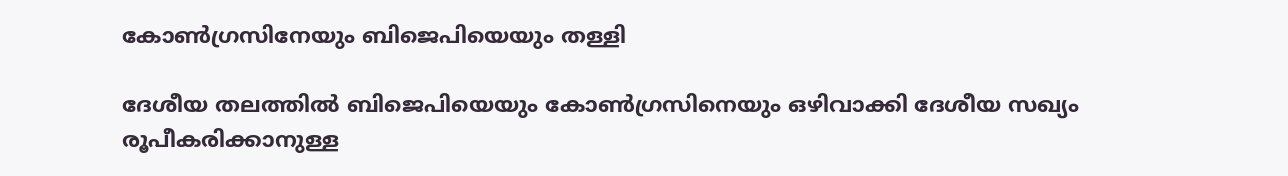കോണ്‍ഗ്രസിനേയും ബിജെപിയെയും തള്ളി

ദേശീയ തലത്തില്‍ ബിജെപിയെയും കോണ്‍ഗ്രസിനെയും ഒഴിവാക്കി ദേശീയ സഖ്യം രൂപീകരിക്കാനുള്ള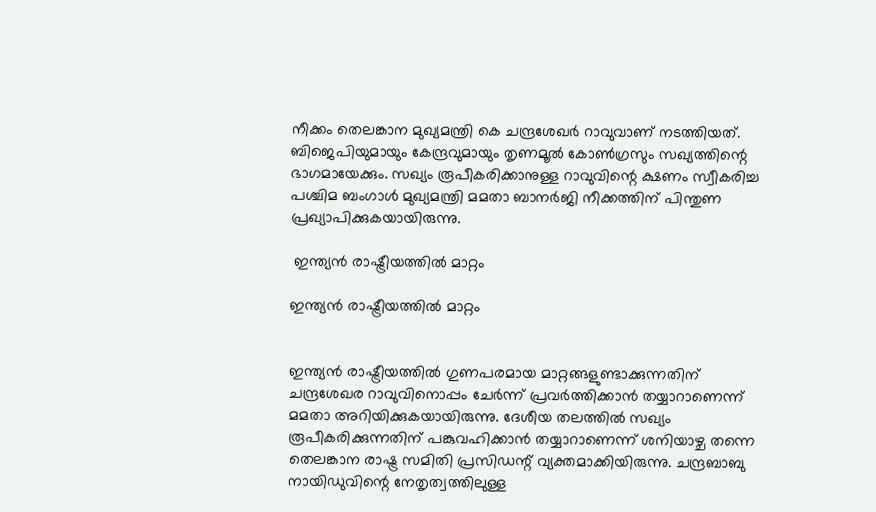നീക്കം തെലങ്കാന മുഖ്യമന്ത്രി കെ ചന്ദ്രശേഖര്‍ റാവുവാണ് നടത്തിയത്. ബിജെപിയുമായും കേന്ദ്രവുമായും തൃണമൂല്‍ കോണ്‍ഗ്രസും സഖ്യത്തിന്റെ ഭാഗമായേക്കും. സഖ്യം രൂപീകരിക്കാനുള്ള റാവുവിന്റെ ക്ഷണം സ്വീകരിച്ച പശ്ചിമ ബംഗാള്‍ മുഖ്യമന്ത്രി മമതാ ബാനര്‍ജി നീക്കത്തിന് പിന്തുണ പ്രഖ്യാപിക്കുകയായിരുന്നു.

 ഇന്ത്യന്‍ രാഷ്ട്രീയത്തില്‍ മാറ്റം

ഇന്ത്യന്‍ രാഷ്ട്രീയത്തില്‍ മാറ്റം


ഇന്ത്യന്‍ രാഷ്ട്രീയത്തില്‍ ഗുണപരമായ മാറ്റങ്ങളുണ്ടാക്കുന്നതിന് ചന്ദ്രശേഖര റാവുവിനൊപ്പം ചേര്‍ന്ന് പ്രവര്‍ത്തിക്കാന്‍ തയ്യാറാണെന്ന് മമതാ അറിയിക്കുകയായിരുന്നു. ദേശീയ തലത്തില്‍ സഖ്യം രൂപീകരിക്കുന്നതിന് പങ്കുവഹിക്കാന്‍ തയ്യാറാണെന്ന് ശനിയാഴ്ച തന്നെ തെലങ്കാന രാഷ്ട്ര സമിതി പ്രസിഡന്റ് വ്യക്തമാക്കിയിരുന്നു. ചന്ദ്രബാബു നായിഡുവിന്റെ നേതൃത്വത്തിലുള്ള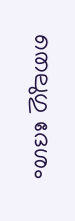തെലുഗു ദേശം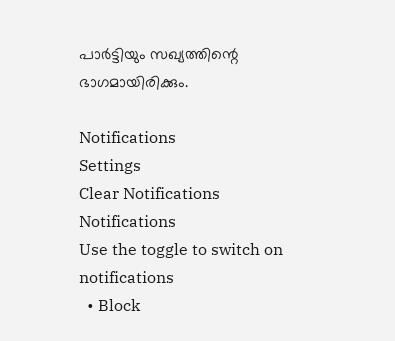പാര്‍ട്ടിയും സഖ്യത്തിന്റെ ഭാഗമായിരിക്കും.

Notifications
Settings
Clear Notifications
Notifications
Use the toggle to switch on notifications
  • Block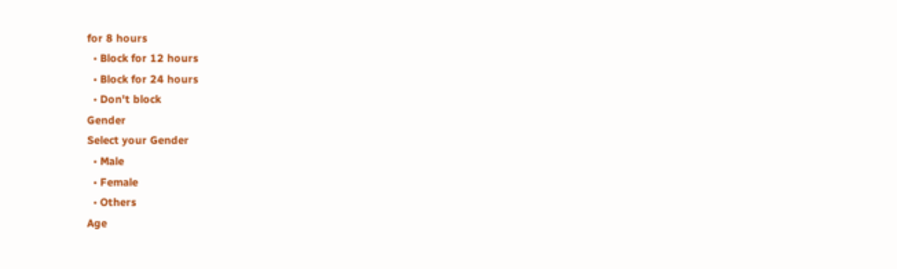for 8 hours
  • Block for 12 hours
  • Block for 24 hours
  • Don't block
Gender
Select your Gender
  • Male
  • Female
  • Others
Age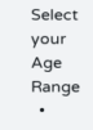Select your Age Range
  •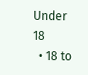Under 18
  • 18 to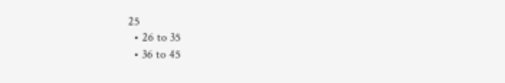25
  • 26 to 35
  • 36 to 45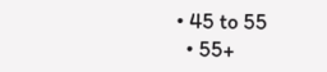• 45 to 55
  • 55+